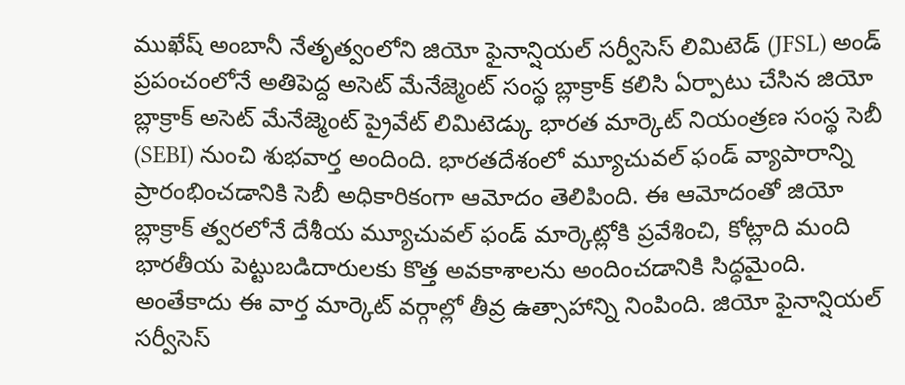ముఖేష్ అంబానీ నేతృత్వంలోని జియో ఫైనాన్షియల్ సర్వీసెస్ లిమిటెడ్ (JFSL) అండ్ ప్రపంచంలోనే అతిపెద్ద అసెట్ మేనేజ్మెంట్ సంస్థ బ్లాక్రాక్ కలిసి ఏర్పాటు చేసిన జియో బ్లాక్రాక్ అసెట్ మేనేజ్మెంట్ ప్రైవేట్ లిమిటెడ్కు భారత మార్కెట్ నియంత్రణ సంస్థ సెబీ (SEBI) నుంచి శుభవార్త అందింది. భారతదేశంలో మ్యూచువల్ ఫండ్ వ్యాపారాన్ని ప్రారంభించడానికి సెబీ అధికారికంగా ఆమోదం తెలిపింది. ఈ ఆమోదంతో జియో బ్లాక్రాక్ త్వరలోనే దేశీయ మ్యూచువల్ ఫండ్ మార్కెట్లోకి ప్రవేశించి, కోట్లాది మంది భారతీయ పెట్టుబడిదారులకు కొత్త అవకాశాలను అందించడానికి సిద్ధమైంది. అంతేకాదు ఈ వార్త మార్కెట్ వర్గాల్లో తీవ్ర ఉత్సాహాన్ని నింపింది. జియో ఫైనాన్షియల్ సర్వీసెస్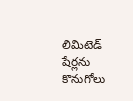లిమిటెడ్ షేర్లను కొనుగోలు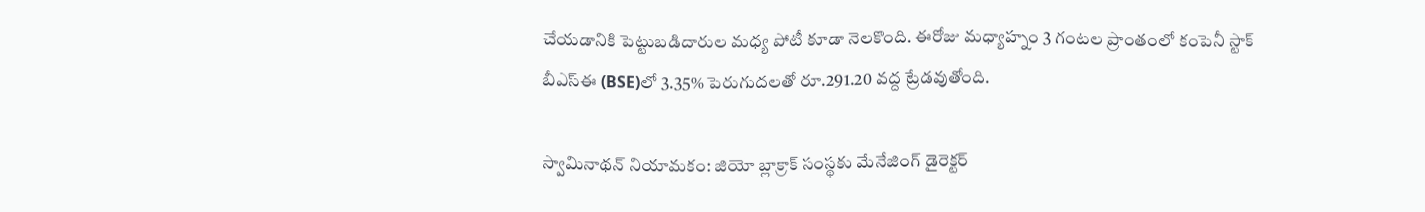చేయడానికి పెట్టుబడిదారుల మధ్య పోటీ కూడా నెలకొంది. ఈరోజు మధ్యాహ్నం 3 గంటల ప్రాంతంలో కంపెనీ స్టాక్ బీఎస్ఈ (BSE)లో 3.35% పెరుగుదలతో రూ.291.20 వద్ద ట్రేడవుతోంది.

స్వామినాథన్ నియామకం: జియో బ్లాక్రాక్ సంస్థకు మేనేజింగ్ డైరెక్టర్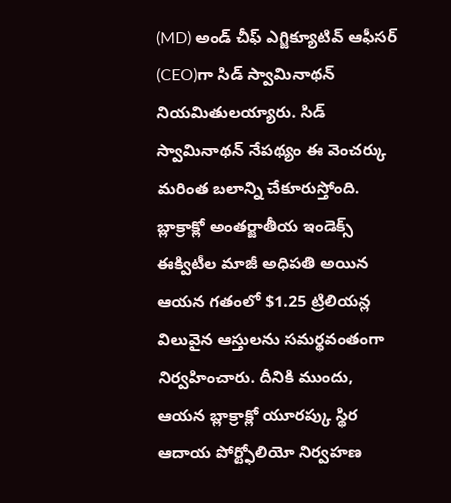(MD) అండ్ చీఫ్ ఎగ్జిక్యూటివ్ ఆఫీసర్ (CEO)గా సిడ్ స్వామినాథన్ నియమితులయ్యారు. సిడ్ స్వామినాథన్ నేపథ్యం ఈ వెంచర్కు మరింత బలాన్ని చేకూరుస్తోంది. బ్లాక్రాక్లో అంతర్జాతీయ ఇండెక్స్ ఈక్విటీల మాజీ అధిపతి అయిన ఆయన గతంలో $1.25 ట్రిలియన్ల విలువైన ఆస్తులను సమర్థవంతంగా నిర్వహించారు. దీనికి ముందు, ఆయన బ్లాక్రాక్లో యూరప్కు స్థిర ఆదాయ పోర్ట్ఫోలియో నిర్వహణ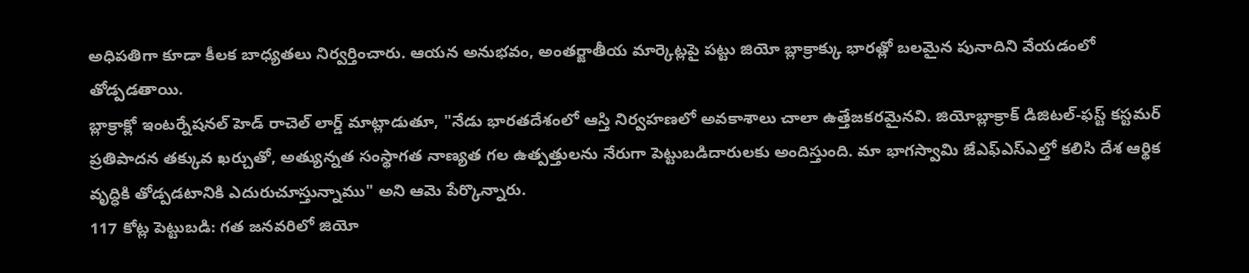అధిపతిగా కూడా కీలక బాధ్యతలు నిర్వర్తించారు. ఆయన అనుభవం, అంతర్జాతీయ మార్కెట్లపై పట్టు జియో బ్లాక్రాక్కు భారత్లో బలమైన పునాదిని వేయడంలో తోడ్పడతాయి.
బ్లాక్రాక్లో ఇంటర్నేషనల్ హెడ్ రాచెల్ లార్డ్ మాట్లాడుతూ, "నేడు భారతదేశంలో ఆస్తి నిర్వహణలో అవకాశాలు చాలా ఉత్తేజకరమైనవి. జియోబ్లాక్రాక్ డిజిటల్-ఫస్ట్ కస్టమర్ ప్రతిపాదన తక్కువ ఖర్చుతో, అత్యున్నత సంస్థాగత నాణ్యత గల ఉత్పత్తులను నేరుగా పెట్టుబడిదారులకు అందిస్తుంది. మా భాగస్వామి జేఎఫ్ఎస్ఎల్తో కలిసి దేశ ఆర్థిక వృద్ధికి తోడ్పడటానికి ఎదురుచూస్తున్నాము" అని ఆమె పేర్కొన్నారు.
117 కోట్ల పెట్టుబడి: గత జనవరిలో జియో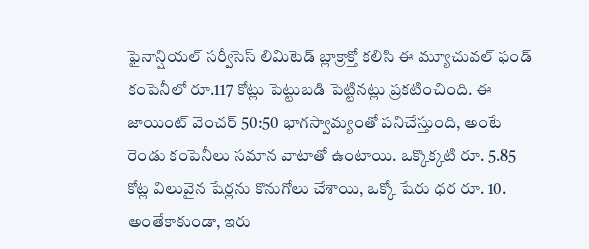ఫైనాన్షియల్ సర్వీసెస్ లిమిటెడ్ బ్లాక్రాక్తో కలిసి ఈ మ్యూచువల్ ఫండ్ కంపెనీలో రూ.117 కోట్లు పెట్టుబడి పెట్టినట్లు ప్రకటించింది. ఈ జాయింట్ వెంచర్ 50:50 భాగస్వామ్యంతో పనిచేస్తుంది, అంటే రెండు కంపెనీలు సమాన వాటాతో ఉంటాయి. ఒక్కొక్కటి రూ. 5.85 కోట్ల విలువైన షేర్లను కొనుగోలు చేశాయి, ఒక్కో షేరు ధర రూ. 10. అంతేకాకుండా, ఇరు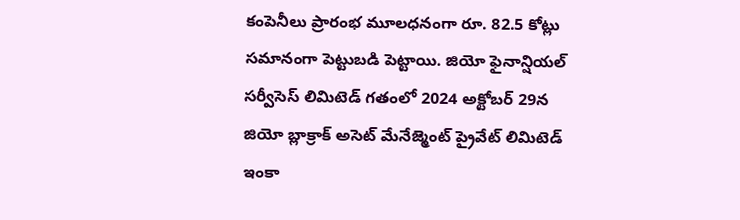కంపెనీలు ప్రారంభ మూలధనంగా రూ. 82.5 కోట్లు సమానంగా పెట్టుబడి పెట్టాయి. జియో ఫైనాన్షియల్ సర్వీసెస్ లిమిటెడ్ గతంలో 2024 అక్టోబర్ 29న జియో బ్లాక్రాక్ అసెట్ మేనేజ్మెంట్ ప్రైవేట్ లిమిటెడ్ ఇంకా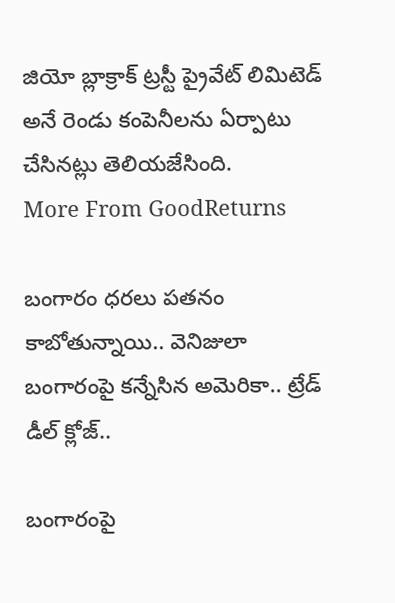జియో బ్లాక్రాక్ ట్రస్టీ ప్రైవేట్ లిమిటెడ్ అనే రెండు కంపెనీలను ఏర్పాటు చేసినట్లు తెలియజేసింది.
More From GoodReturns

బంగారం ధరలు పతనం కాబోతున్నాయి.. వెనిజులా బంగారంపై కన్నేసిన అమెరికా.. ట్రేడ్ డీల్ క్లోజ్..

బంగారంపై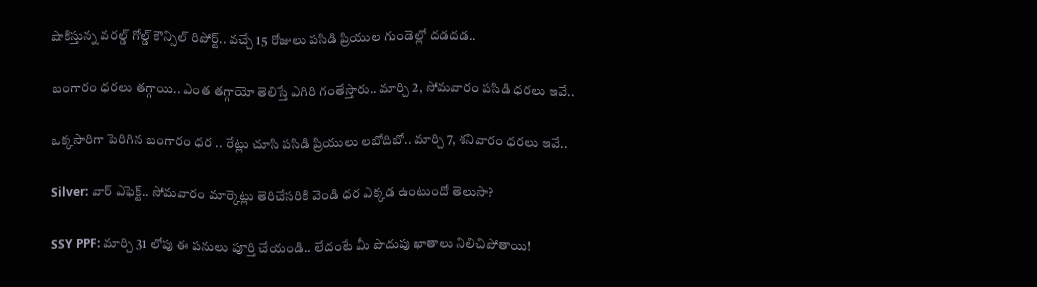షాకిస్తున్న వరల్డ్ గోల్డ్ కౌన్సిల్ రిపోర్ట్.. వచ్చే 15 రోజులు పసిడి ప్రియుల గుండెల్లో దడదడ..

బంగారం ధరలు తగ్గాయి.. ఎంత తగ్గాయో తెలిస్తే ఎగిరి గంతేస్తారు.. మార్చి 2, సోమవారం పసిడి ధరలు ఇవే..

ఒక్కసారిగా పెరిగిన బంగారం ధర .. రేట్లు చూసి పసిడి ప్రియులు లబోదిబో.. మార్చి 7, శనివారం ధరలు ఇవే..

Silver: వార్ ఎఫెక్ట్.. సోమవారం మార్కెట్లు తెరిచేసరికి వెండి ధర ఎక్కడ ఉంటుందో తెలుసా?

SSY PPF: మార్చి 31 లోపు ఈ పనులు పూర్తి చేయండి.. లేదంటే మీ పొదుపు ఖాతాలు నిలిచిపోతాయి!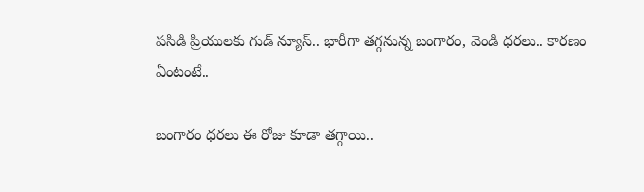పసిడి ప్రియులకు గుడ్ న్యూస్.. భారీగా తగ్గనున్న బంగారం, వెండి ధరలు.. కారణం ఏంటంటే..

బంగారం ధరలు ఈ రోజు కూడా తగ్గాయి..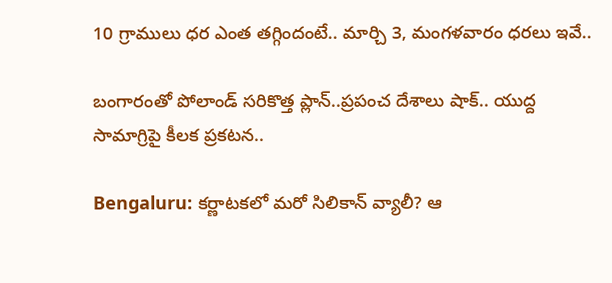10 గ్రాములు ధర ఎంత తగ్గిందంటే.. మార్చి 3, మంగళవారం ధరలు ఇవే..

బంగారంతో పోలాండ్ సరికొత్త ప్లాన్..ప్రపంచ దేశాలు షాక్.. యుద్ద సామాగ్రిపై కీలక ప్రకటన..

Bengaluru: కర్ణాటకలో మరో సిలికాన్ వ్యాలీ? ఆ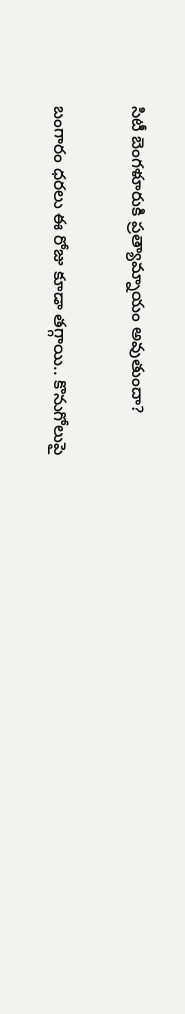సిటీ బెంగళూరుకి ప్రత్యామ్నాయం అవుతుందా?

బంగారం ధరలు ఈ రోజు కూడా తగ్గాయి.. కొనుగోలుపై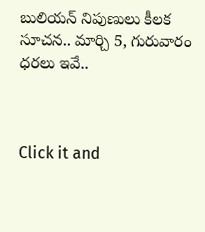బులియన్ నిపుణులు కీలక సూచన.. మార్చి 5, గురువారం ధరలు ఇవే..



Click it and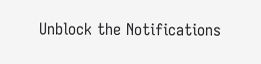Unblock the Notifications